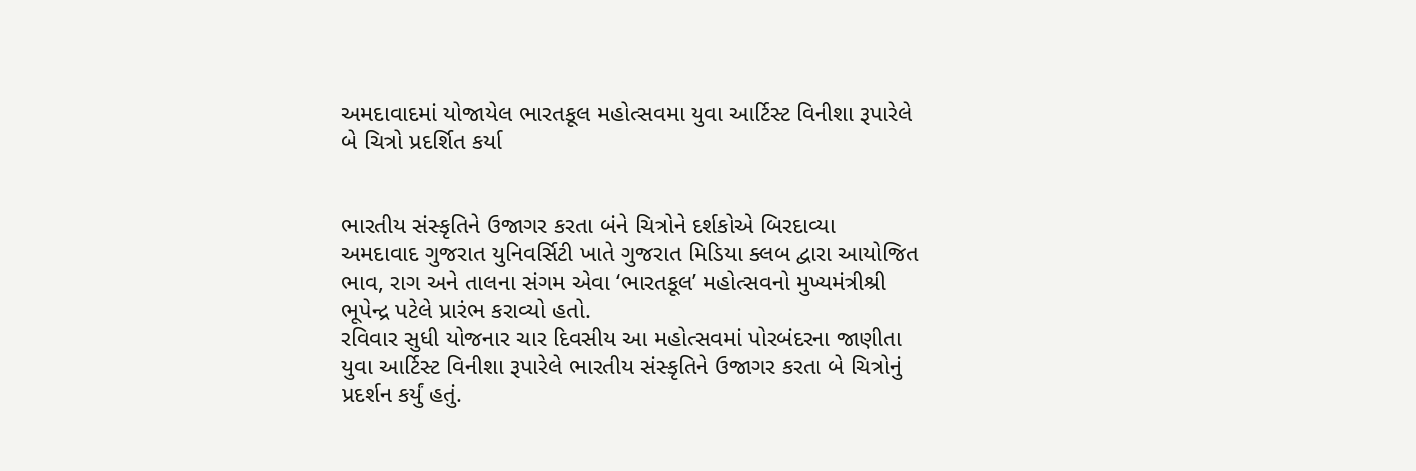અમદાવાદમાં યોજાયેલ ભારતકૂલ મહોત્સવમા યુવા આર્ટિસ્ટ વિનીશા રૂપારેલે બે ચિત્રો પ્રદર્શિત કર્યા


ભારતીય સંસ્કૃતિને ઉજાગર કરતા બંને ચિત્રોને દર્શકોએ બિરદાવ્યા
અમદાવાદ ગુજરાત યુનિવર્સિટી ખાતે ગુજરાત મિડિયા ક્લબ દ્વારા આયોજિત ભાવ, રાગ અને તાલના સંગમ એવા ‘ભારતકૂલ’ મહોત્સવનો મુખ્યમંત્રીશ્રી ભૂપેન્દ્ર પટેલે પ્રારંભ કરાવ્યો હતો.
રવિવાર સુધી યોજનાર ચાર દિવસીય આ મહોત્સવમાં પોરબંદરના જાણીતા યુવા આર્ટિસ્ટ વિનીશા રૂપારેલે ભારતીય સંસ્કૃતિને ઉજાગર કરતા બે ચિત્રોનું પ્રદર્શન કર્યું હતું.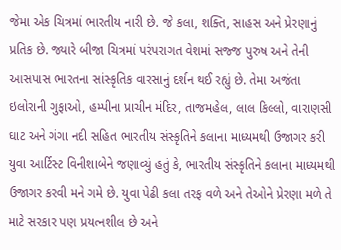જેમા એક ચિત્રમાં ભારતીય નારી છે. જે કલા, શક્તિ, સાહસ અને પ્રેરણાનું પ્રતિક છે. જ્યારે બીજા ચિત્રમાં પરંપરાગત વેશમાં સજ્જ પુરુષ અને તેની આસપાસ ભારતના સાંસ્કૃતિક વારસાનું દર્શન થઈ રહ્યું છે. તેમા અજંતા ઇલોરાની ગુફાઓ, હમ્પીના પ્રાચીન મંદિર, તાજમહેલ, લાલ કિલ્લો, વારાણસી ઘાટ અને ગંગા નદી સહિત ભારતીય સંસ્કૃતિને કલાના માધ્યમથી ઉજાગર કરી યુવા આર્ટિસ્ટ વિનીશાબેને જણાવ્યું હતું કે, ભારતીય સંસ્કૃતિને કલાના માધ્યમથી ઉજાગર કરવી મને ગમે છે. યુવા પેઢી કલા તરફ વળે અને તેઓને પ્રેરણા મળે તે માટે સરકાર પણ પ્રયત્નશીલ છે અને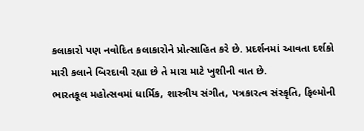કલાકારો પણ નવોદિત કલાકારોને પ્રોત્સાહિત કરે છે. પ્રદર્શનમાં આવતા દર્શકો મારી કલાને બિરદાવી રહ્યા છે તે મારા માટે ખુશીની વાત છે.
ભારતકૂલ મહોત્સવમાં ધાર્મિક, શાસ્ત્રીય સંગીત, પત્રકારત્વ સંસ્કૃતિ, ફિલ્મોની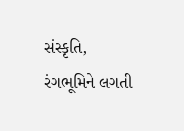સંસ્કૃતિ, રંગભૂમિને લગતી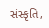સંસ્કૃતિ,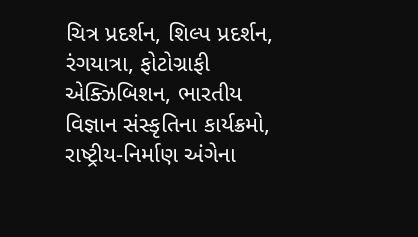ચિત્ર પ્રદર્શન, શિલ્પ પ્રદર્શન, રંગયાત્રા, ફોટોગ્રાફી એક્ઝિબિશન, ભારતીય વિજ્ઞાન સંસ્કૃતિના કાર્યક્રમો, રાષ્ટ્રીય-નિર્માણ અંગેના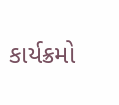કાર્યક્રમો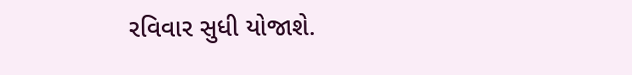રવિવાર સુધી યોજાશે.